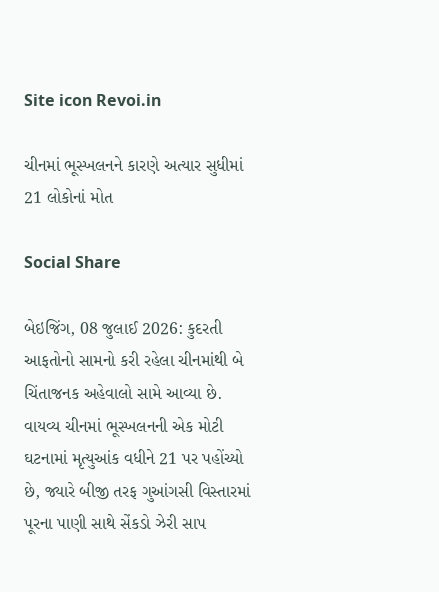Site icon Revoi.in

ચીનમાં ભૂસ્ખલનને કારણે અત્યાર સુધીમાં 21 લોકોનાં મોત

Social Share

બેઇજિંગ, 08 જુલાઈ 2026: કુદરતી આફતોનો સામનો કરી રહેલા ચીનમાંથી બે ચિંતાજનક અહેવાલો સામે આવ્યા છે. વાયવ્ય ચીનમાં ભૂસ્ખલનની એક મોટી ઘટનામાં મૃત્યુઆંક વધીને 21 પર પહોંચ્યો છે, જ્યારે બીજી તરફ ગુઆંગસી વિસ્તારમાં પૂરના પાણી સાથે સેંકડો ઝેરી સાપ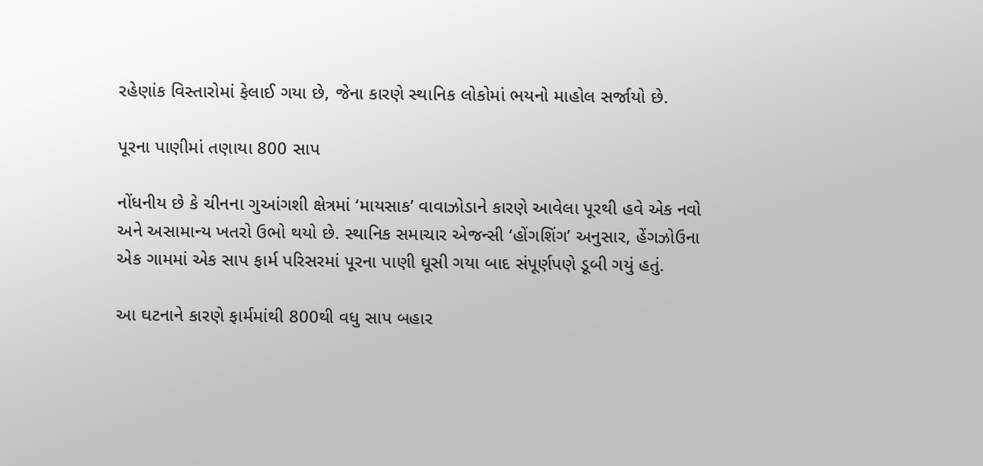રહેણાંક વિસ્તારોમાં ફેલાઈ ગયા છે, જેના કારણે સ્થાનિક લોકોમાં ભયનો માહોલ સર્જાયો છે.

પૂરના પાણીમાં તણાયા 800 સાપ

નોંધનીય છે કે ચીનના ગુઆંગશી ક્ષેત્રમાં ‘માયસાક’ વાવાઝોડાને કારણે આવેલા પૂરથી હવે એક નવો અને અસામાન્ય ખતરો ઉભો થયો છે. સ્થાનિક સમાચાર એજન્સી ‘હોંગશિંગ’ અનુસાર, હેંગઝોઉના એક ગામમાં એક સાપ ફાર્મ પરિસરમાં પૂરના પાણી ઘૂસી ગયા બાદ સંપૂર્ણપણે ડૂબી ગયું હતું.

આ ઘટનાને કારણે ફાર્મમાંથી 800થી વધુ સાપ બહાર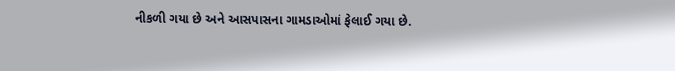નીકળી ગયા છે અને આસપાસના ગામડાઓમાં ફેલાઈ ગયા છે.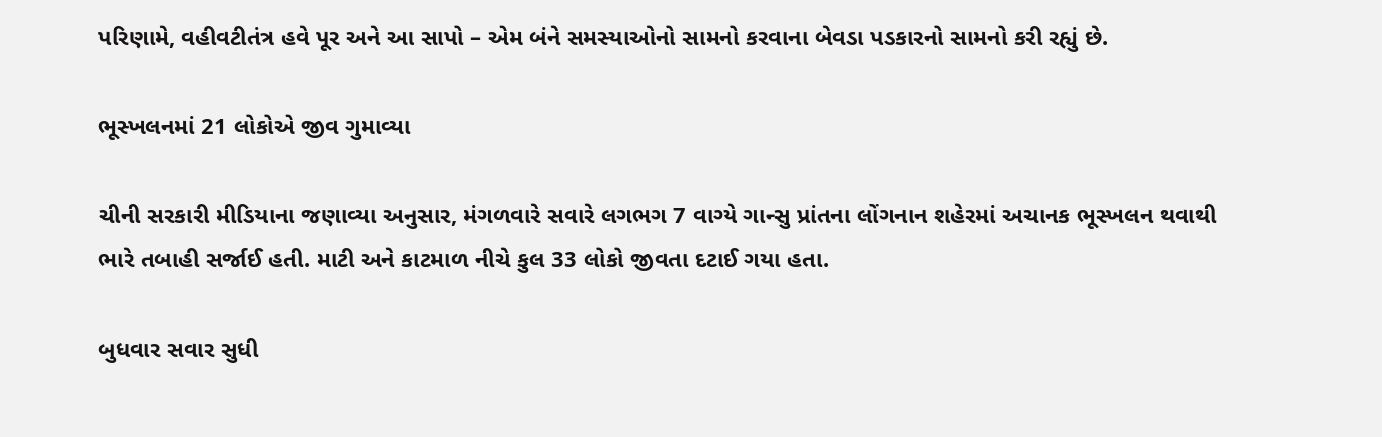પરિણામે, વહીવટીતંત્ર હવે પૂર અને આ સાપો – એમ બંને સમસ્યાઓનો સામનો કરવાના બેવડા પડકારનો સામનો કરી રહ્યું છે.

ભૂસ્ખલનમાં 21 લોકોએ જીવ ગુમાવ્યા

ચીની સરકારી મીડિયાના જણાવ્યા અનુસાર, મંગળવારે સવારે લગભગ 7 વાગ્યે ગાન્સુ પ્રાંતના લોંગનાન શહેરમાં અચાનક ભૂસ્ખલન થવાથી ભારે તબાહી સર્જાઈ હતી. માટી અને કાટમાળ નીચે કુલ 33 લોકો જીવતા દટાઈ ગયા હતા.

બુધવાર સવાર સુધી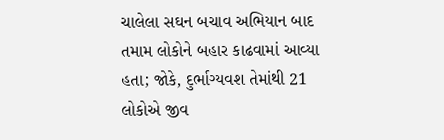ચાલેલા સઘન બચાવ અભિયાન બાદ તમામ લોકોને બહાર કાઢવામાં આવ્યા હતા; જોકે, દુર્ભાગ્યવશ તેમાંથી 21 લોકોએ જીવ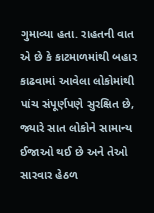ગુમાવ્યા હતા. રાહતની વાત એ છે કે કાટમાળમાંથી બહાર કાઢવામાં આવેલા લોકોમાંથી પાંચ સંપૂર્ણપણે સુરક્ષિત છે, જ્યારે સાત લોકોને સામાન્ય ઈજાઓ થઈ છે અને તેઓ સારવાર હેઠળ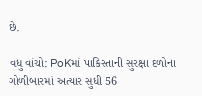છે.

વધુ વાંચો: PoKમાં પાકિસ્તાની સુરક્ષા દળોના ગોળીબારમાં અત્યાર સુધી 56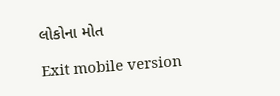લોકોના મોત

Exit mobile version